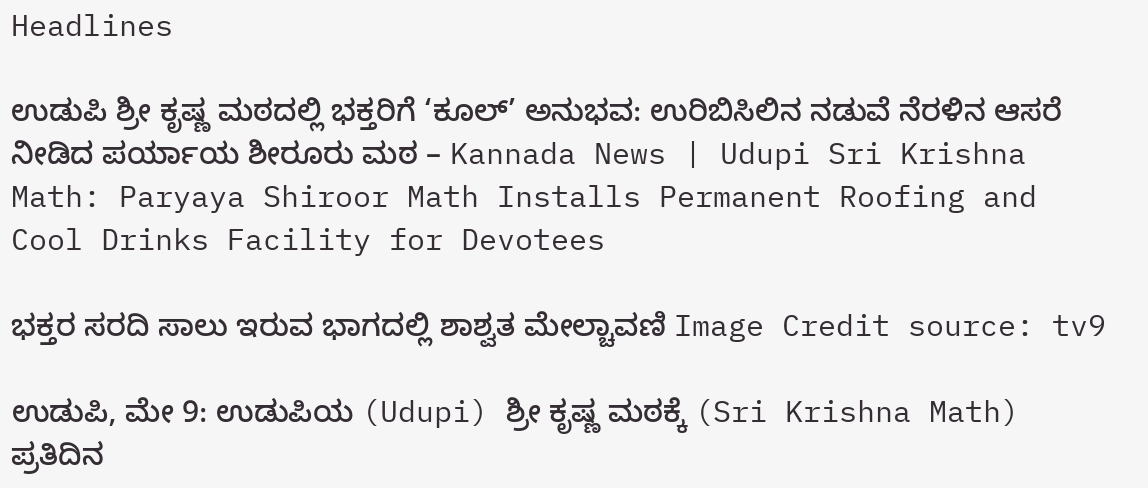Headlines

ಉಡುಪಿ ಶ್ರೀ ಕೃಷ್ಣ ಮಠದಲ್ಲಿ ಭಕ್ತರಿಗೆ ‘ಕೂಲ್’ ಅನುಭವ: ಉರಿಬಿಸಿಲಿನ ನಡುವೆ ನೆರಳಿನ ಆಸರೆ ನೀಡಿದ ಪರ್ಯಾಯ ಶೀರೂರು ಮಠ – Kannada News | Udupi Sri Krishna Math: Paryaya Shiroor Math Installs Permanent Roofing and Cool Drinks Facility for Devotees

ಭಕ್ತರ ಸರದಿ ಸಾಲು ಇರುವ ಭಾಗದಲ್ಲಿ ಶಾಶ್ವತ ಮೇಲ್ಚಾವಣಿ Image Credit source: tv9

ಉಡುಪಿ, ಮೇ 9: ಉಡುಪಿಯ (Udupi) ಶ್ರೀ ಕೃಷ್ಣ ಮಠಕ್ಕೆ (Sri Krishna Math) ಪ್ರತಿದಿನ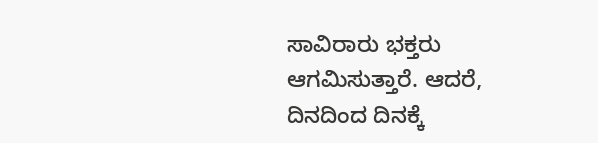ಸಾವಿರಾರು ಭಕ್ತರು ಆಗಮಿಸುತ್ತಾರೆ. ಆದರೆ, ದಿನದಿಂದ ದಿನಕ್ಕೆ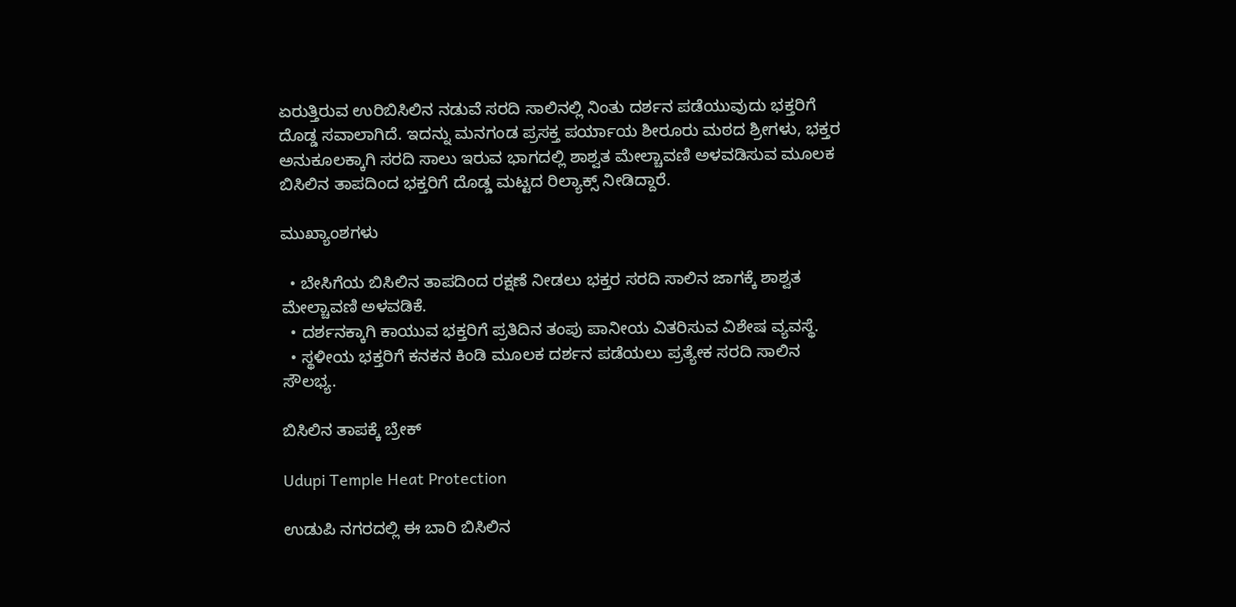ಏರುತ್ತಿರುವ ಉರಿಬಿಸಿಲಿನ ನಡುವೆ ಸರದಿ ಸಾಲಿನಲ್ಲಿ ನಿಂತು ದರ್ಶನ ಪಡೆಯುವುದು ಭಕ್ತರಿಗೆ ದೊಡ್ಡ ಸವಾಲಾಗಿದೆ. ಇದನ್ನು ಮನಗಂಡ ಪ್ರಸಕ್ತ ಪರ್ಯಾಯ ಶೀರೂರು ಮಠದ ಶ್ರೀಗಳು, ಭಕ್ತರ ಅನುಕೂಲಕ್ಕಾಗಿ ಸರದಿ ಸಾಲು ಇರುವ ಭಾಗದಲ್ಲಿ ಶಾಶ್ವತ ಮೇಲ್ಚಾವಣಿ ಅಳವಡಿಸುವ ಮೂಲಕ ಬಿಸಿಲಿನ ತಾಪದಿಂದ ಭಕ್ತರಿಗೆ ದೊಡ್ಡ ಮಟ್ಟದ ರಿಲ್ಯಾಕ್ಸ್ ನೀಡಿದ್ದಾರೆ.

ಮುಖ್ಯಾಂಶಗಳು

  • ಬೇಸಿಗೆಯ ಬಿಸಿಲಿನ ತಾಪದಿಂದ ರಕ್ಷಣೆ ನೀಡಲು ಭಕ್ತರ ಸರದಿ ಸಾಲಿನ ಜಾಗಕ್ಕೆ ಶಾಶ್ವತ ಮೇಲ್ಚಾವಣಿ ಅಳವಡಿಕೆ.
  • ದರ್ಶನಕ್ಕಾಗಿ ಕಾಯುವ ಭಕ್ತರಿಗೆ ಪ್ರತಿದಿನ ತಂಪು ಪಾನೀಯ ವಿತರಿಸುವ ವಿಶೇಷ ವ್ಯವಸ್ಥೆ.
  • ಸ್ಥಳೀಯ ಭಕ್ತರಿಗೆ ಕನಕನ ಕಿಂಡಿ ಮೂಲಕ ದರ್ಶನ ಪಡೆಯಲು ಪ್ರತ್ಯೇಕ ಸರದಿ ಸಾಲಿನ ಸೌಲಭ್ಯ.

ಬಿಸಿಲಿನ ತಾಪಕ್ಕೆ ಬ್ರೇಕ್

Udupi Temple Heat Protection

ಉಡುಪಿ ನಗರದಲ್ಲಿ ಈ ಬಾರಿ ಬಿಸಿಲಿನ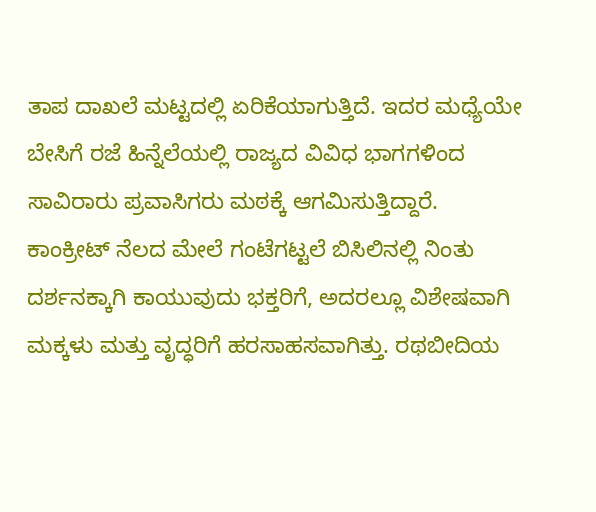ತಾಪ ದಾಖಲೆ ಮಟ್ಟದಲ್ಲಿ ಏರಿಕೆಯಾಗುತ್ತಿದೆ. ಇದರ ಮಧ್ಯೆಯೇ ಬೇಸಿಗೆ ರಜೆ ಹಿನ್ನೆಲೆಯಲ್ಲಿ ರಾಜ್ಯದ ವಿವಿಧ ಭಾಗಗಳಿಂದ ಸಾವಿರಾರು ಪ್ರವಾಸಿಗರು ಮಠಕ್ಕೆ ಆಗಮಿಸುತ್ತಿದ್ದಾರೆ. ಕಾಂಕ್ರೀಟ್ ನೆಲದ ಮೇಲೆ ಗಂಟೆಗಟ್ಟಲೆ ಬಿಸಿಲಿನಲ್ಲಿ ನಿಂತು ದರ್ಶನಕ್ಕಾಗಿ ಕಾಯುವುದು ಭಕ್ತರಿಗೆ, ಅದರಲ್ಲೂ ವಿಶೇಷವಾಗಿ ಮಕ್ಕಳು ಮತ್ತು ವೃದ್ಧರಿಗೆ ಹರಸಾಹಸವಾಗಿತ್ತು. ರಥಬೀದಿಯ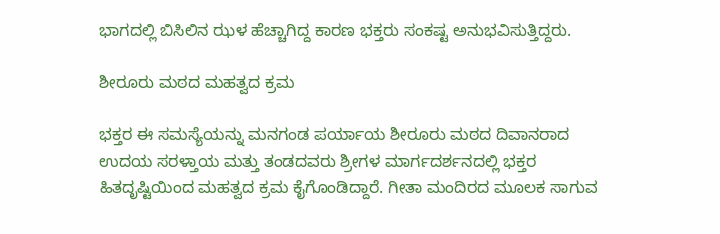ಭಾಗದಲ್ಲಿ ಬಿಸಿಲಿನ ಝಳ ಹೆಚ್ಚಾಗಿದ್ದ ಕಾರಣ ಭಕ್ತರು ಸಂಕಷ್ಟ ಅನುಭವಿಸುತ್ತಿದ್ದರು.

ಶೀರೂರು ಮಠದ ಮಹತ್ವದ ಕ್ರಮ

ಭಕ್ತರ ಈ ಸಮಸ್ಯೆಯನ್ನು ಮನಗಂಡ ಪರ್ಯಾಯ ಶೀರೂರು ಮಠದ ದಿವಾನರಾದ ಉದಯ ಸರಳ್ತಾಯ ಮತ್ತು ತಂಡದವರು ಶ್ರೀಗಳ ಮಾರ್ಗದರ್ಶನದಲ್ಲಿ ಭಕ್ತರ ಹಿತದೃಷ್ಟಿಯಿಂದ ಮಹತ್ವದ ಕ್ರಮ ಕೈಗೊಂಡಿದ್ದಾರೆ. ಗೀತಾ ಮಂದಿರದ ಮೂಲಕ ಸಾಗುವ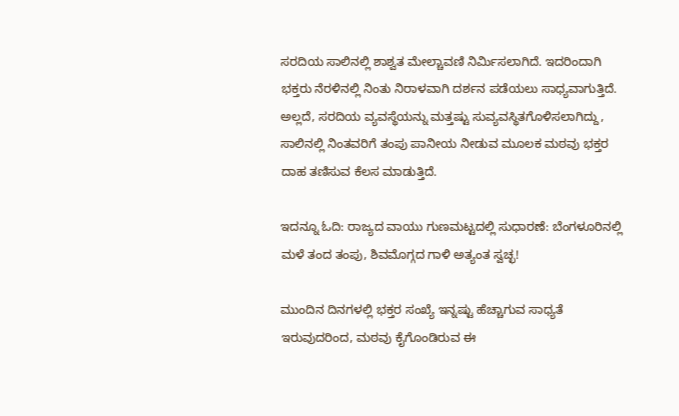ಸರದಿಯ ಸಾಲಿನಲ್ಲಿ ಶಾಶ್ವತ ಮೇಲ್ಚಾವಣಿ ನಿರ್ಮಿಸಲಾಗಿದೆ. ಇದರಿಂದಾಗಿ ಭಕ್ತರು ನೆರಳಿನಲ್ಲಿ ನಿಂತು ನಿರಾಳವಾಗಿ ದರ್ಶನ ಪಡೆಯಲು ಸಾಧ್ಯವಾಗುತ್ತಿದೆ. ಅಲ್ಲದೆ, ಸರದಿಯ ವ್ಯವಸ್ಥೆಯನ್ನು ಮತ್ತಷ್ಟು ಸುವ್ಯವಸ್ಥಿತಗೊಳಿಸಲಾಗಿದ್ದು, ಸಾಲಿನಲ್ಲಿ ನಿಂತವರಿಗೆ ತಂಪು ಪಾನೀಯ ನೀಡುವ ಮೂಲಕ ಮಠವು ಭಕ್ತರ ದಾಹ ತಣಿಸುವ ಕೆಲಸ ಮಾಡುತ್ತಿದೆ.

ಇದನ್ನೂ ಓದಿ: ರಾಜ್ಯದ ವಾಯು ಗುಣಮಟ್ಟದಲ್ಲಿ ಸುಧಾರಣೆ: ಬೆಂಗಳೂರಿನಲ್ಲಿ ಮಳೆ ತಂದ ತಂಪು, ಶಿವಮೊಗ್ಗದ ಗಾಳಿ ಅತ್ಯಂತ ಸ್ವಚ್ಛ!

ಮುಂದಿನ ದಿನಗಳಲ್ಲಿ ಭಕ್ತರ ಸಂಖ್ಯೆ ಇನ್ನಷ್ಟು ಹೆಚ್ಚಾಗುವ ಸಾಧ್ಯತೆ ಇರುವುದರಿಂದ, ಮಠವು ಕೈಗೊಂಡಿರುವ ಈ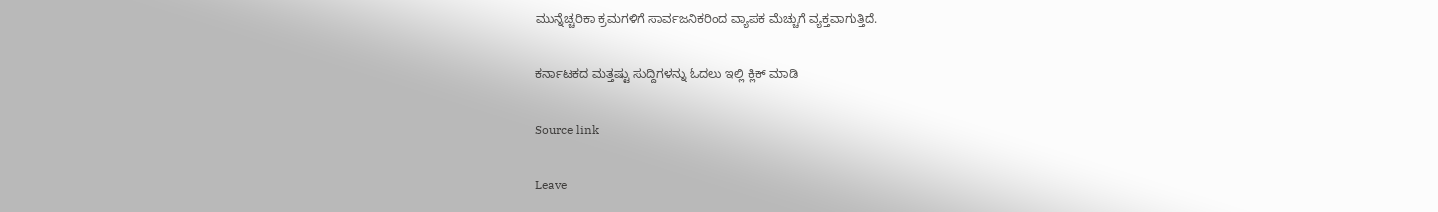ಮುನ್ನೆಚ್ಚರಿಕಾ ಕ್ರಮಗಳಿಗೆ ಸಾರ್ವಜನಿಕರಿಂದ ವ್ಯಾಪಕ ಮೆಚ್ಚುಗೆ ವ್ಯಕ್ತವಾಗುತ್ತಿದೆ.

ಕರ್ನಾಟಕದ ಮತ್ತಷ್ಟು ಸುದ್ದಿಗಳನ್ನು ಓದಲು ಇಲ್ಲಿ ಕ್ಲಿಕ್ ಮಾಡಿ

Source link

Leave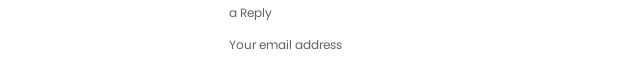a Reply

Your email address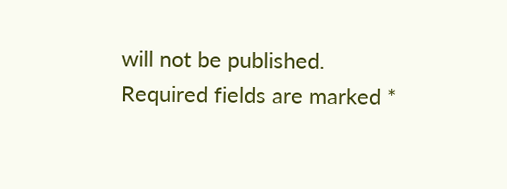will not be published. Required fields are marked *